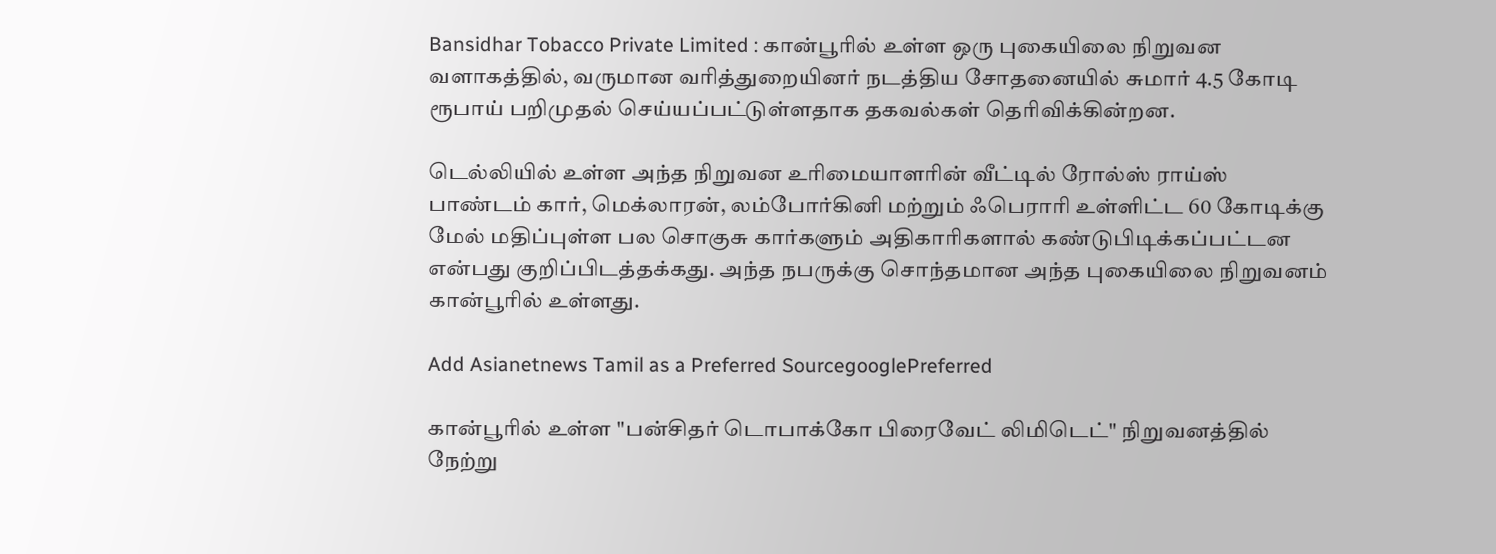Bansidhar Tobacco Private Limited : கான்பூரில் உள்ள ஒரு புகையிலை நிறுவன வளாகத்தில், வருமான வரித்துறையினர் நடத்திய சோதனையில் சுமார் 4.5 கோடி ரூபாய் பறிமுதல் செய்யப்பட்டுள்ளதாக தகவல்கள் தெரிவிக்கின்றன.

டெல்லியில் உள்ள அந்த நிறுவன உரிமையாளரின் வீட்டில் ரோல்ஸ் ராய்ஸ் பாண்டம் கார், மெக்லாரன், லம்போர்கினி மற்றும் ஃபெராரி உள்ளிட்ட 60 கோடிக்கு மேல் மதிப்புள்ள பல சொகுசு கார்களும் அதிகாரிகளால் கண்டுபிடிக்கப்பட்டன என்பது குறிப்பிடத்தக்கது. அந்த நபருக்கு சொந்தமான அந்த புகையிலை நிறுவனம் கான்பூரில் உள்ளது.

Add Asianetnews Tamil as a Preferred SourcegooglePreferred

கான்பூரில் உள்ள "பன்சிதர் டொபாக்கோ பிரைவேட் லிமிடெட்" நிறுவனத்தில் நேற்று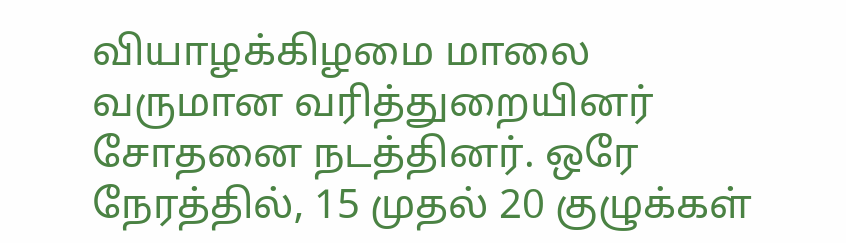வியாழக்கிழமை மாலை வருமான வரித்துறையினர் சோதனை நடத்தினர். ஒரே நேரத்தில், 15 முதல் 20 குழுக்கள்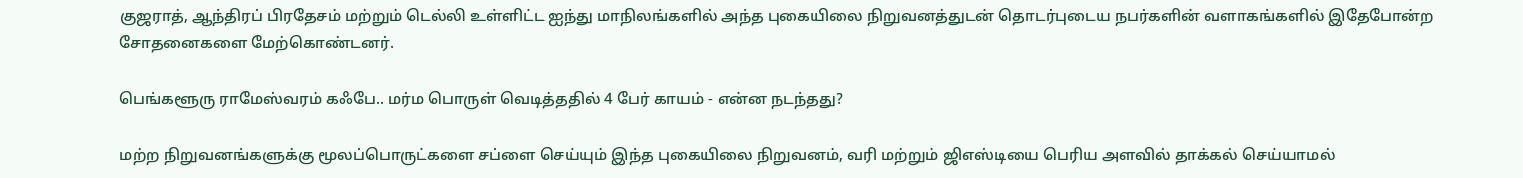குஜராத், ஆந்திரப் பிரதேசம் மற்றும் டெல்லி உள்ளிட்ட ஐந்து மாநிலங்களில் அந்த புகையிலை நிறுவனத்துடன் தொடர்புடைய நபர்களின் வளாகங்களில் இதேபோன்ற சோதனைகளை மேற்கொண்டனர்.

பெங்களூரு ராமேஸ்வரம் கஃபே.. மர்ம பொருள் வெடித்ததில் 4 பேர் காயம் - என்ன நடந்தது?

மற்ற நிறுவனங்களுக்கு மூலப்பொருட்களை சப்ளை செய்யும் இந்த புகையிலை நிறுவனம், வரி மற்றும் ஜிஎஸ்டியை பெரிய அளவில் தாக்கல் செய்யாமல்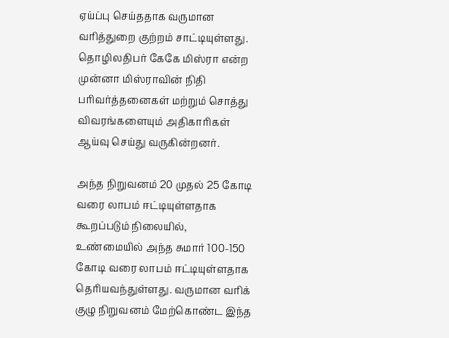ஏய்ப்பு செய்ததாக வருமான வரித்துறை குற்றம் சாட்டியுள்ளது. தொழிலதிபர் கேகே மிஸ்ரா என்ற முன்னா மிஸ்ராவின் நிதி பரிவர்த்தனைகள் மற்றும் சொத்து விவரங்களையும் அதிகாரிகள் ஆய்வு செய்து வருகின்றனர்.

அந்த நிறுவனம் 20 முதல் 25 கோடி வரை லாபம் ஈட்டியுள்ளதாக கூறப்படும் நிலையில், உண்மையில் அந்த சுமார் 100-150 கோடி வரை லாபம் ஈட்டியுள்ளதாக தெரியவந்துள்ளது. வருமான வரிக் குழு நிறுவனம் மேற்கொண்ட இந்த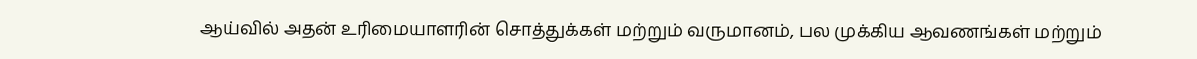ஆய்வில் அதன் உரிமையாளரின் சொத்துக்கள் மற்றும் வருமானம், பல முக்கிய ஆவணங்கள் மற்றும்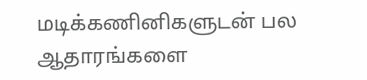மடிக்கணினிகளுடன் பல ஆதாரங்களை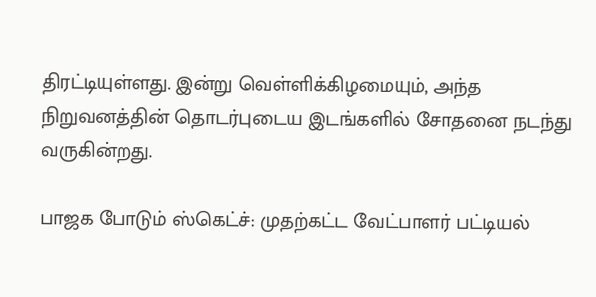திரட்டியுள்ளது. இன்று வெள்ளிக்கிழமையும், அந்த நிறுவனத்தின் தொடர்புடைய இடங்களில் சோதனை நடந்து வருகின்றது.

பாஜக போடும் ஸ்கெட்ச்: முதற்கட்ட வேட்பாளர் பட்டியல்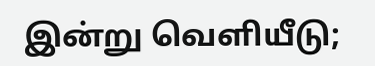இன்று வெளியீடு;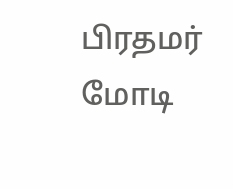பிரதமர் மோடி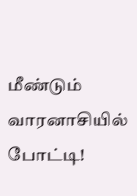மீண்டும் வாரனாசியில் போட்டி!